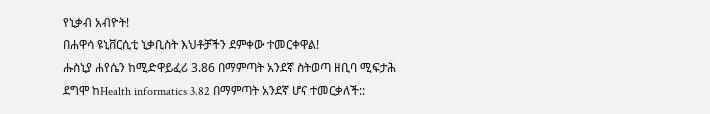የኒቃብ አብዮት!
በሐዋሳ ዩኒቨርሲቲ ኒቃቢስት እህቶቻችን ደምቀው ተመርቀዋል!
ሑስኒያ ሐየሴን ከሚድዋይፈሪ 3.86 በማምጣት አንደኛ ስትወጣ ዘቢባ ሚፍታሕ ደግሞ ከHealth informatics 3.82 በማምጣት አንደኛ ሆና ተመርቃለች::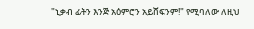"ኒቃብ ፊትን እንጅ አዕምሮን አይሸፍንም!" የሚባለው ለዚህ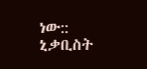ነው:: ኒቃቢስት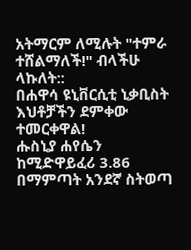አትማርም ለሚሉት "ተምራ ተሸልማለች!" ብላችሁ ላኩለት::
በሐዋሳ ዩኒቨርሲቲ ኒቃቢስት እህቶቻችን ደምቀው ተመርቀዋል!
ሑስኒያ ሐየሴን ከሚድዋይፈሪ 3.86 በማምጣት አንደኛ ስትወጣ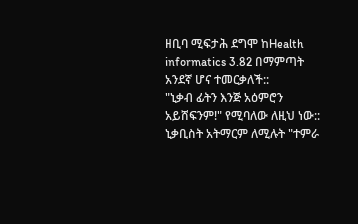ዘቢባ ሚፍታሕ ደግሞ ከHealth informatics 3.82 በማምጣት አንደኛ ሆና ተመርቃለች::
"ኒቃብ ፊትን እንጅ አዕምሮን አይሸፍንም!" የሚባለው ለዚህ ነው:: ኒቃቢስት አትማርም ለሚሉት "ተምራ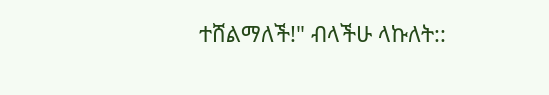ተሸልማለች!" ብላችሁ ላኩለት::